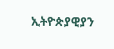ኢትዮጵያዊያን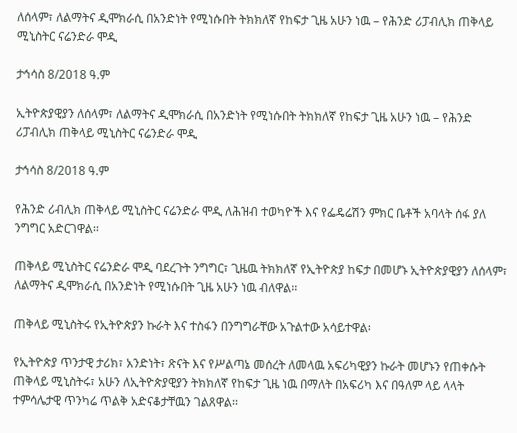ለሰላም፣ ለልማትና ዲሞክራሲ በአንድነት የሚነሱበት ትክክለኛ የከፍታ ጊዜ አሁን ነዉ – የሕንድ ሪፓብሊክ ጠቅላይ ሚኒስትር ናሬንድራ ሞዲ

ታኅሳስ 8/2018 ዓ.ም

ኢትዮጵያዊያን ለሰላም፣ ለልማትና ዲሞክራሲ በአንድነት የሚነሱበት ትክክለኛ የከፍታ ጊዜ አሁን ነዉ – የሕንድ ሪፓብሊክ ጠቅላይ ሚኒስትር ናሬንድራ ሞዲ

ታኅሳስ 8/2018 ዓ.ም

የሕንድ ሪብሊክ ጠቅላይ ሚኒስትር ናሬንድራ ሞዲ ለሕዝብ ተወካዮች እና የፌዴሬሽን ምክር ቤቶች አባላት ሰፋ ያለ ንግግር አድርገዋል፡፡

ጠቅላይ ሚኒስትር ናሬንድራ ሞዲ ባደረጉት ንግግር፣ ጊዜዉ ትክክለኛ የኢትዮጵያ ከፍታ በመሆኑ ኢትዮጵያዊያን ለሰላም፣ ለልማትና ዲሞክራሲ በአንድነት የሚነሱበት ጊዜ አሁን ነዉ ብለዋል፡፡

ጠቅላይ ሚኒስትሩ የኢትዮጵያን ኩራት እና ተስፋን በንግግራቸው አጉልተው አሳይተዋል፡

የኢትዮጵያ ጥንታዊ ታሪክ፣ አንድነት፣ ጽናት እና የሥልጣኔ መሰረት ለመላዉ አፍሪካዊያን ኩራት መሆኑን የጠቀሱት ጠቅላይ ሚኒስትሩ፣ አሁን ለኢትዮጵያዊያን ትክክለኛ የከፍታ ጊዜ ነዉ በማለት በአፍሪካ እና በዓለም ላይ ላላት ተምሳሌታዊ ጥንካሬ ጥልቅ አድናቆታቸዉን ገልጸዋል፡፡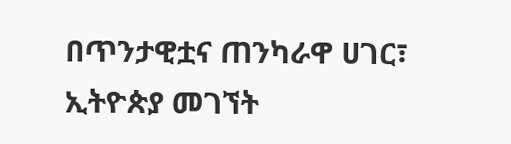በጥንታዊቷና ጠንካራዋ ሀገር፣ ኢትዮጵያ መገኘት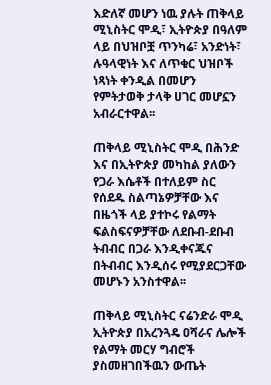እድለኛ መሆን ነዉ ያሉት ጠቅላይ ሚኒስትር ሞዲ፣ ኢትዮጵያ በዓለም ላይ በህዝቦቿ ጥንካሬ፣ አንድነት፣ ሉዓላዊነት እና ለጥቁር ህዝቦች ነጻነት ቀንዲል በመሆን የምትታወቅ ታላቅ ሀገር መሆኗን አብራርተዋል፡፡

ጠቅላይ ሚኒስትር ሞዲ በሕንድ እና በኢትዮጵያ መካከል ያለውን የጋራ እሴቶች በተለይም ስር የሰደዱ ስልጣኔዎቻቸው እና በዜጎች ላይ ያተኮሩ የልማት ፍልስፍናዎቻቸው ለደቡብ-ደቡብ ትብብር በጋራ እንዲቀናጁና በትብብር እንዲሰሩ የሚያደርጋቸው መሆኑን አንስተዋል፡፡

ጠቅላይ ሚኒስትር ናሬንድራ ሞዲ ኢትዮጵያ በአረንጓዴ ዐሻራና ሌሎች የልማት መርሃ ግብሮች ያስመዘገበችዉን ውጤት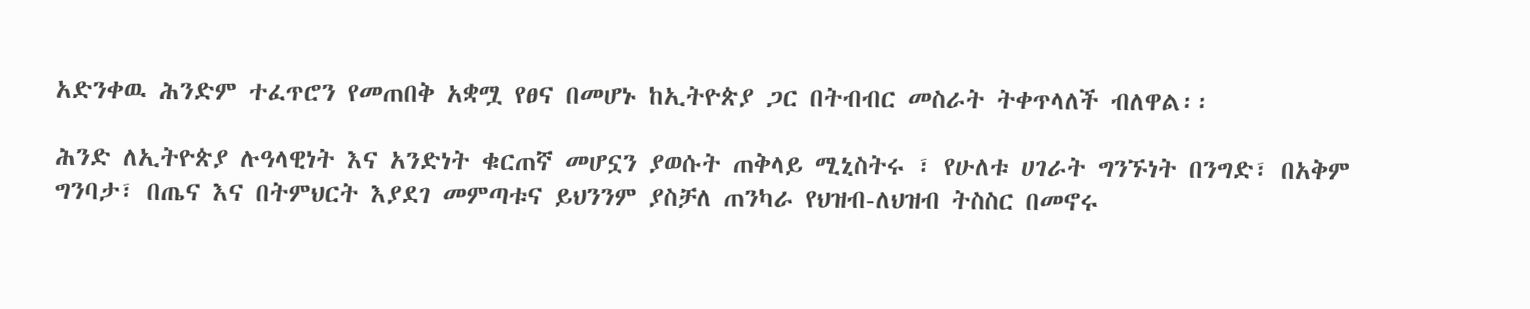አድንቀዉ ሕንድም ተፈጥሮን የመጠበቅ አቋሟ የፀና በመሆኑ ከኢትዮጵያ ጋር በትብብር መስራት ትቀጥላለች ብለዋል፡፡

ሕንድ ለኢትዮጵያ ሉዓላዊነት እና አንድነት ቁርጠኛ መሆኗን ያወሱት ጠቅላይ ሚኒስትሩ ፣ የሁለቱ ሀገራት ግንኙነት በንግድ፣ በአቅም ግንባታ፣ በጤና እና በትምህርት እያደገ መምጣቱና ይህንንም ያስቻለ ጠንካራ የህዝብ-ለህዝብ ትስስር በመኖሩ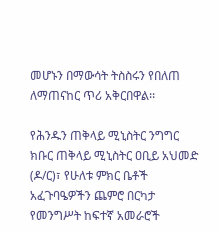መሆኑን በማውሳት ትስስሩን የበለጠ ለማጠናከር ጥሪ አቅርበዋል፡፡

የሕንዱን ጠቅላይ ሚኒስትር ንግግር ክቡር ጠቅላይ ሚኒስትር ዐቢይ አህመድ (ዶ/ር)፣ የሁለቱ ምክር ቤቶች አፈጉባዔዎችን ጨምሮ በርካታ የመንግሥት ከፍተኛ አመራሮች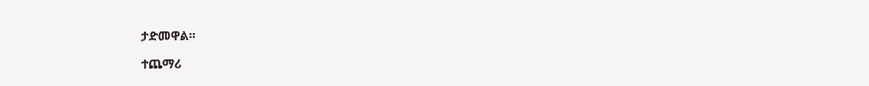ታድመዋል።

ተጨማሪ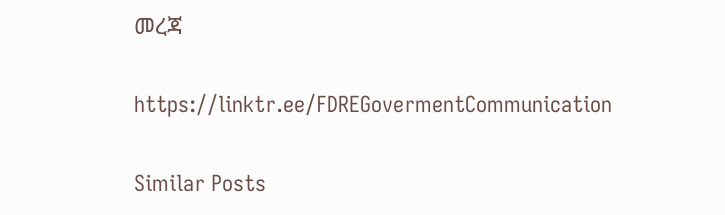መረጃ

https://linktr.ee/FDREGovermentCommunication

Similar Posts